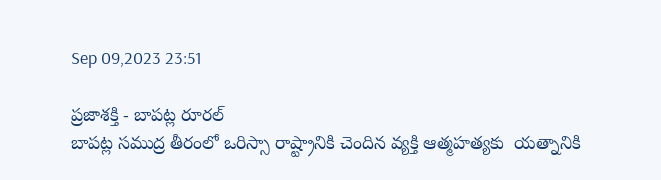Sep 09,2023 23:51

ప్రజాశక్తి - బాపట్ల రూరల్
బాపట్ల సముద్ర తీరంలో ఒరిస్సా రాష్ట్రానికి చెందిన వ్యక్తి ఆత్మహత్యకు  యత్నానికి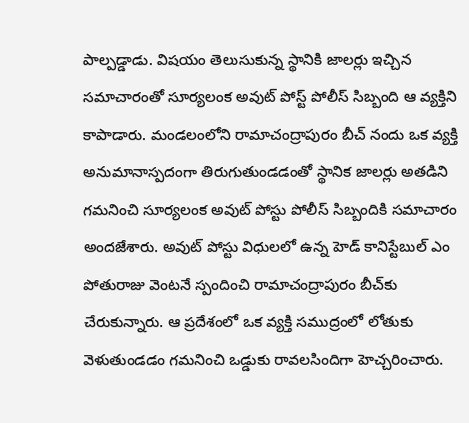పాల్పడ్డాడు. విషయం తెలుసుకున్న స్థానికి జాలర్లు ఇచ్చిన సమాచారంతో సూర్యలంక అవుట్ పోస్ట్ పోలీస్ సిబ్బంది ఆ వ్యక్తిని కాపాడారు. మండలంలోని రామాచంద్రాపురం బీచ్ నందు ఒక వ్యక్తి అనుమానాస్పదంగా తిరుగుతుండడంతో స్థానిక జాలర్లు అతడిని గమనించి సూర్యలంక అవుట్ పోస్టు పోలీస్ సిబ్బందికి సమాచారం అందజేశారు. అవుట్ పోస్టు విధులలో ఉన్న హెడ్ కానిస్టేబుల్ ఎం పోతురాజు వెంటనే స్పందించి రామాచంద్రాపురం బీచ్‌కు చేరుకున్నారు. ఆ ప్రదేశంలో ఒక వ్యక్తి సముద్రంలో లోతుకు వెళుతుండడం గమనించి ఒడ్డుకు రావలసిందిగా హెచ్చరించారు.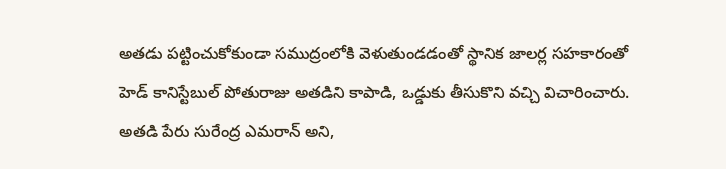అతడు పట్టించుకోకుండా సముద్రంలోకి వెళుతుండడంతో స్థానిక జాలర్ల సహకారంతో హెడ్ కానిస్టేబుల్ పోతురాజు అతడిని కాపాడి, ఒడ్డుకు తీసుకొని వచ్చి విచారించారు. అతడి పేరు సురేంద్ర ఎమరాన్ అని,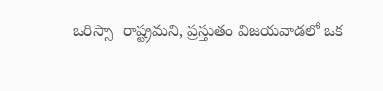ఒరిస్సా  రాష్ట్రమని, ప్రస్తుతం విజయవాడలో ఒక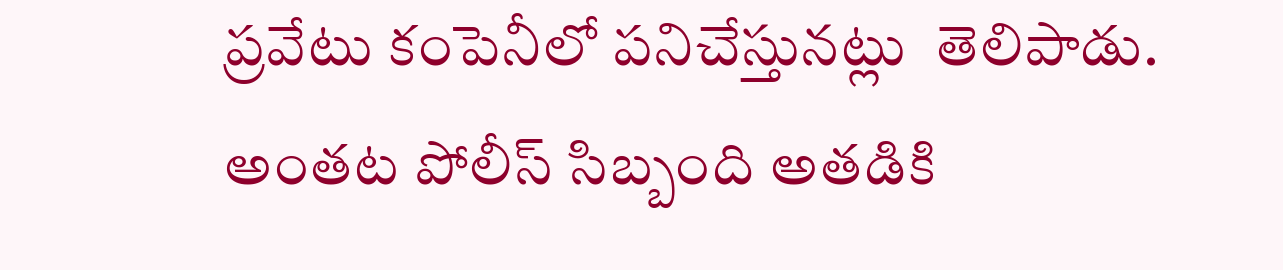ప్రవేటు కంపెనీలో పనిచేస్తునట్లు  తెలిపాడు. అంతట పోలీస్ సిబ్బంది అతడికి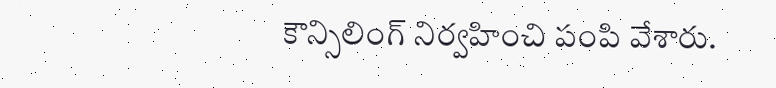కౌన్సిలింగ్ నిర్వహించి పంపి వేశారు.